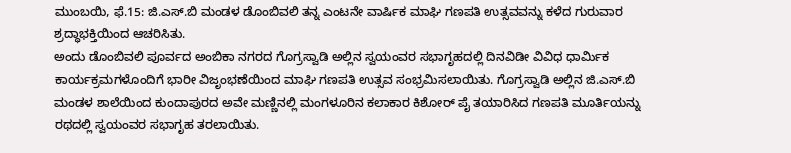ಮುಂಬಯಿ, ಫೆ.15: ಜಿ.ಎಸ್.ಬಿ ಮಂಡಳ ಡೊಂಬಿವಲಿ ತನ್ನ ಎಂಟನೇ ವಾರ್ಷಿಕ ಮಾಘಿ ಗಣಪತಿ ಉತ್ಸವವನ್ನು ಕಳೆದ ಗುರುವಾರ ಶ್ರದ್ಧಾಭಕ್ತಿಯಿಂದ ಆಚರಿಸಿತು.
ಅಂದು ಡೊಂಬಿವಲಿ ಪೂರ್ವದ ಅಂಬಿಕಾ ನಗರದ ಗೊಗ್ರಸ್ವಾಡಿ ಅಲ್ಲಿನ ಸ್ವಯಂವರ ಸಭಾಗೃಹದಲ್ಲಿ ದಿನವಿಡೀ ವಿವಿಧ ಧಾರ್ಮಿಕ ಕಾರ್ಯಕ್ರಮಗಳೊಂದಿಗೆ ಭಾರೀ ವಿಜೃಂಭಣೆಯಿಂದ ಮಾಘಿ ಗಣಪತಿ ಉತ್ಸವ ಸಂಭ್ರಮಿಸಲಾಯಿತು. ಗೊಗ್ರಸ್ವಾಡಿ ಅಲ್ಲಿನ ಜಿ.ಎಸ್.ಬಿ ಮಂಡಳ ಶಾಲೆಯಿಂದ ಕುಂದಾಪುರದ ಅವೇ ಮಣ್ಣಿನಲ್ಲಿ ಮಂಗಳೂರಿನ ಕಲಾಕಾರ ಕಿಶೋರ್ ಪೈ ತಯಾರಿಸಿದ ಗಣಪತಿ ಮೂರ್ತಿಯನ್ನು ರಥದಲ್ಲಿ ಸ್ವಯಂವರ ಸಭಾಗೃಹ ತರಲಾಯಿತು.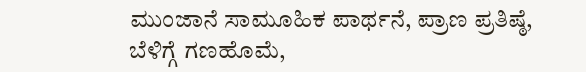ಮುಂಜಾನೆ ಸಾಮೂಹಿಕ ಪಾರ್ಥನೆ, ಪ್ರಾಣ ಪ್ರತಿಷ್ಠೆ, ಬೆಳಿಗ್ಗೆ ಗಣಹೊಮೆ,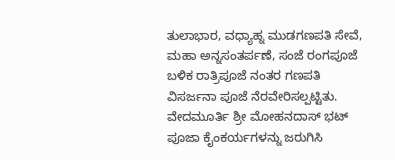ತುಲಾಭಾರ, ವಧ್ಯಾಹ್ನ ಮುಡಗಣಪತಿ ಸೇವೆ, ಮಹಾ ಅನ್ನಸಂತರ್ಪಣೆ, ಸಂಜೆ ರಂಗಪೂಜೆ ಬಳಿಕ ರಾತ್ರಿಪೂಜೆ ನಂತರ ಗಣಪತಿ ವಿಸರ್ಜನಾ ಪೂಜೆ ನೆರವೇರಿಸಲ್ಪಟ್ಟಿತು.
ವೇದಮೂರ್ತಿ ಶ್ರೀ ಮೋಹನದಾಸ್ ಭಟ್ ಪೂಜಾ ಕೈಂಕರ್ಯಗಳನ್ನು ಜರುಗಿಸಿ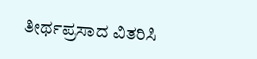ತೀರ್ಥಪ್ರಸಾದ ವಿತರಿಸಿ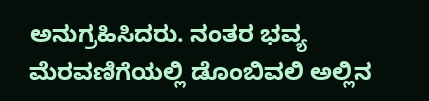ಅನುಗ್ರಹಿಸಿದರು. ನಂತರ ಭವ್ಯ ಮೆರವಣಿಗೆಯಲ್ಲಿ ಡೊಂಬಿವಲಿ ಅಲ್ಲಿನ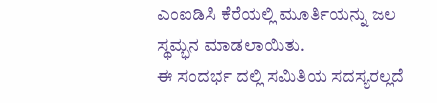ಎಂಐಡಿಸಿ ಕೆರೆಯಲ್ಲಿ ಮೂರ್ತಿಯನ್ನು ಜಲ ಸ್ಥಮ್ಭನ ಮಾಡಲಾಯಿತು.
ಈ ಸಂದರ್ಭ ದಲ್ಲಿ ಸಮಿತಿಯ ಸದಸ್ಯರಲ್ಲದೆ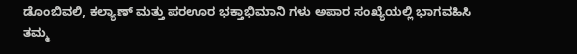ಡೊಂಬಿವಲಿ, ಕಲ್ಯಾಣ್ ಮತ್ತು ಪರಊರ ಭಕ್ತಾಭಿಮಾನಿ ಗಳು ಅಪಾರ ಸಂಖ್ಯೆಯಲ್ಲಿ ಭಾಗವಹಿಸಿ ತಮ್ಮ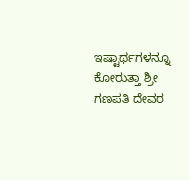ಇಷ್ಟಾರ್ಥಗಳನ್ನೂ ಕೋರುತ್ತಾ ಶ್ರೀ ಗಣಪತಿ ದೇವರ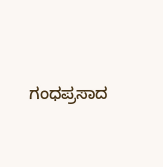ಗಂಧಪ್ರಸಾದ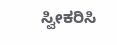ಸ್ವೀಕರಿಸಿ